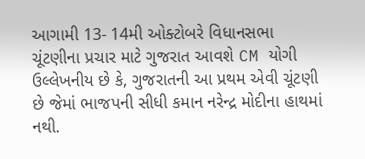આગામી 13- 14મી ઓક્ટોબરે વિધાનસભા ચૂંટણીના પ્રચાર માટે ગુજરાત આવશે CM યોગી
ઉલ્લેખનીય છે કે, ગુજરાતની આ પ્રથમ એવી ચૂંટણી છે જેમાં ભાજપની સીધી કમાન નરેન્દ્ર મોદીના હાથમાં નથી.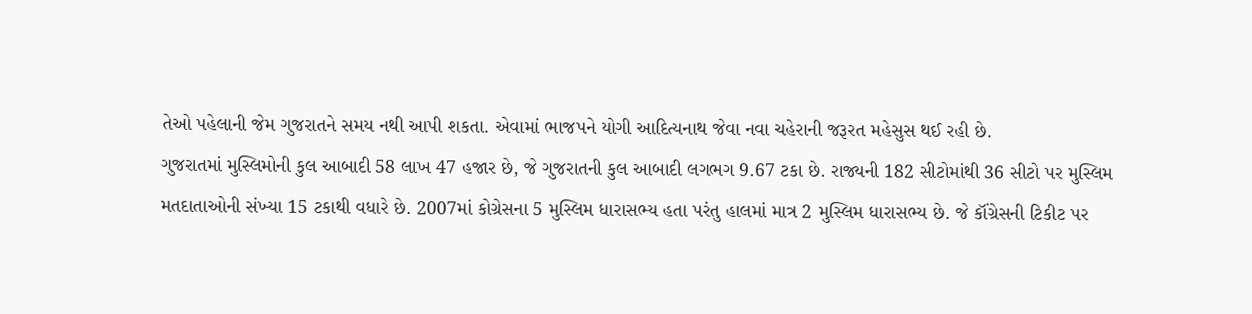તેઓ પહેલાની જેમ ગુજરાતને સમય નથી આપી શકતા. એવામાં ભાજપને યોગી આદિત્યનાથ જેવા નવા ચહેરાની જરૂરત મહેસુસ થઈ રહી છે.
ગુજરાતમાં મુસ્લિમોની કુલ આબાદી 58 લાખ 47 હજાર છે, જે ગુજરાતની કુલ આબાદી લગભગ 9.67 ટકા છે. રાજ્યની 182 સીટોમાંથી 36 સીટો પર મુસ્લિમ મતદાતાઓની સંખ્યા 15 ટકાથી વધારે છે. 2007માં કોગ્રેસના 5 મુસ્લિમ ધારાસભ્ય હતા પરંતુ હાલમાં માત્ર 2 મુસ્લિમ ધારાસભ્ય છે. જે કૉંગ્રેસની ટિકીટ પર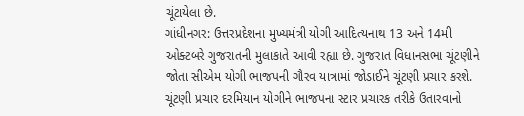ચૂંટાયેલા છે.
ગાંધીનગર: ઉત્તરપ્રદેશના મુખ્યમંત્રી યોગી આદિત્યનાથ 13 અને 14મી ઓક્ટબરે ગુજરાતની મુલાકાતે આવી રહ્યા છે. ગુજરાત વિધાનસભા ચૂંટણીને જોતા સીએમ યોગી ભાજપની ગૌરવ યાત્રામાં જોડાઈને ચૂંટણી પ્રચાર કરશે. ચૂંટણી પ્રચાર દરમિયાન યોગીને ભાજપના સ્ટાર પ્રચારક તરીકે ઉતારવાનો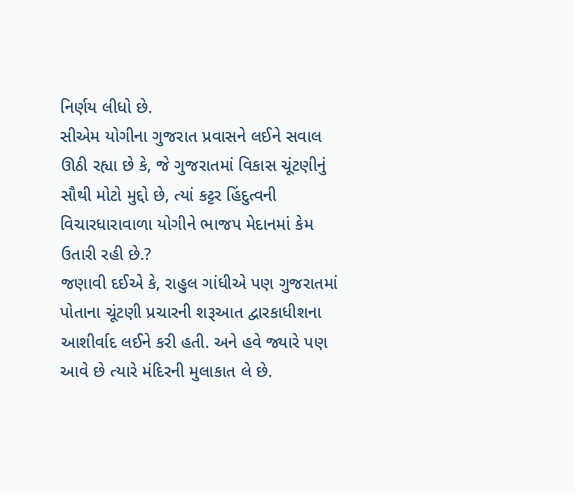નિર્ણય લીધો છે.
સીએમ યોગીના ગુજરાત પ્રવાસને લઈને સવાલ ઊઠી રહ્યા છે કે, જે ગુજરાતમાં વિકાસ ચૂંટણીનું સૌથી મોટો મુદ્દો છે, ત્યાં કટ્ટર હિંદુત્વની વિચારધારાવાળા યોગીને ભાજપ મેદાનમાં કેમ ઉતારી રહી છે.?
જણાવી દઈએ કે, રાહુલ ગાંધીએ પણ ગુજરાતમાં પોતાના ચૂંટણી પ્રચારની શરૂઆત દ્વારકાધીશના આશીર્વાદ લઈને કરી હતી. અને હવે જ્યારે પણ આવે છે ત્યારે મંદિરની મુલાકાત લે છે.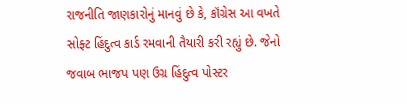રાજનીતિ જાણકારોનું માનવું છે કે, કૉંગ્રેસ આ વખતે સોફ્ટ હિંદુત્વ કાર્ડ રમવાની તૈયારી કરી રહ્યું છે. જેનો જવાબ ભાજપ પણ ઉગ્ર હિંદુત્વ પોસ્ટર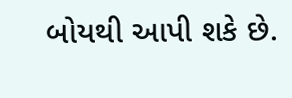બોયથી આપી શકે છે.